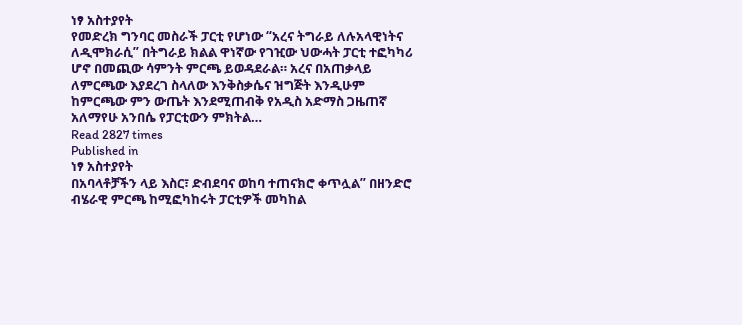ነፃ አስተያየት
የመድረክ ግንባር መስራች ፓርቲ የሆነው “አረና ትግራይ ለሉአላዊነትና ለዲሞክራሲ” በትግራይ ክልል ዋነኛው የገዢው ህውሓት ፓርቲ ተፎካካሪ ሆኖ በመጪው ሳምንት ምርጫ ይወዳደራል። አረና በአጠቃላይ ለምርጫው እያደረገ ስላለው እንቅስቃሴና ዝግጅት እንዲሁም ከምርጫው ምን ውጤት እንደሚጠብቅ የአዲስ አድማስ ጋዜጠኛ አለማየሁ አንበሴ የፓርቲውን ምክትል…
Read 2827 times
Published in
ነፃ አስተያየት
በአባላቶቻችን ላይ እስር፣ ድብደባና ወከባ ተጠናክሮ ቀጥሏል” በዘንድሮ ብሄራዊ ምርጫ ከሚፎካከሩት ፓርቲዎች መካከል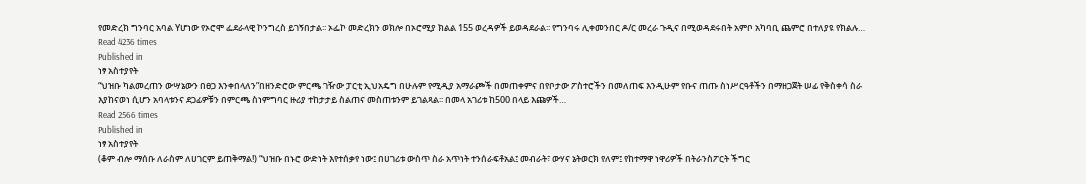የመድረክ ግንባር አባል Yሆነው የኦሮሞ ፌደራላዊ ኮንግረስ ይገኝበታል፡፡ ኦፌኮ መድረክን ወክሎ በኦሮሚያ ክልል 155 ወረዳዎች ይወዳደራል፡፡ የግንባሩ ሊቀመንበር ዶ/ር መረራ ጉዲና በሚወዳደሩበት አምቦ አካባቢ ጨምሮ በተለያዩ የክልሉ…
Read 4236 times
Published in
ነፃ አስተያየት
“ህዝቡ ካልመረጠን ውሣኔውን በፀጋ እንቀበላለን”በዘንድሮው ምርጫ ገዥው ፓርቲ ኢህአዴግ በሁሉም የሚዲያ አማራጮች በመጠቀምና በየቦታው ፖስተሮችን በመለጠፍ እንዲሁም የቡና ጠጡ ስነሥርዓቶችን በማዘጋጀት ሠፊ የቅስቀሳ ስራ እያከናወነ ሲሆን አባላቱንና ደጋፊዎቹን በምርጫ ስነምግባር ዙሪያ ተከታታይ ስልጠና መስጠቱንም ይገልጻል፡፡ በመላ አገሪቱ ከ500 በላይ እጩዎች…
Read 2566 times
Published in
ነፃ አስተያየት
(ቆም ብሎ ማሰቡ ለራስም ለሀገርም ይጠቅማል!) “ህዝቡ በኑሮ ውድነት እየተሰቃየ ነው፤ በሀገሪቱ ውስጥ ስራ አጥነት ተንሰራፍቶአል፤ መብራት፣ ውሃና ኔትወርክ የለም፤ የከተማዋ ነዋሪዎች በትራንስፖርት ችግር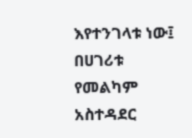እየተንገላቱ ነው፤ በሀገሪቱ የመልካም አስተዳደር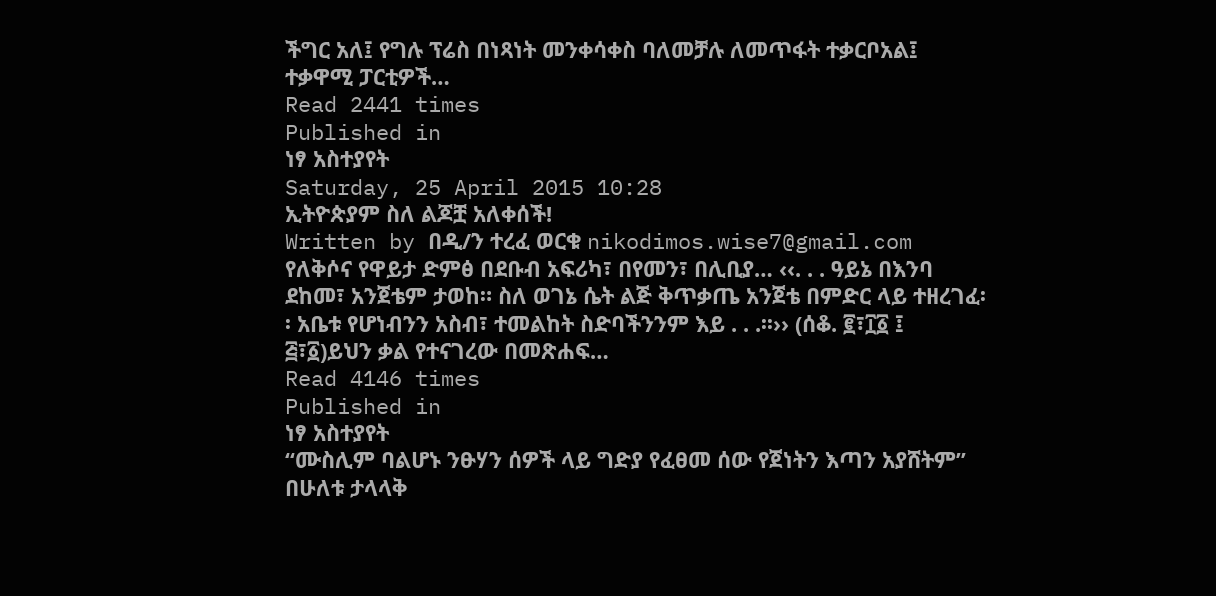ችግር አለ፤ የግሉ ፕሬስ በነጻነት መንቀሳቀስ ባለመቻሉ ለመጥፋት ተቃርቦአል፤ ተቃዋሚ ፓርቲዎች…
Read 2441 times
Published in
ነፃ አስተያየት
Saturday, 25 April 2015 10:28
ኢትዮጵያም ስለ ልጆቿ አለቀሰች!
Written by በዲ/ን ተረፈ ወርቁ nikodimos.wise7@gmail.com
የለቅሶና የዋይታ ድምፅ በደቡብ አፍሪካ፣ በየመን፣ በሊቢያ… ‹‹. . . ዓይኔ በእንባ ደከመ፣ አንጀቴም ታወከ። ስለ ወገኔ ሴት ልጅ ቅጥቃጤ አንጀቴ በምድር ላይ ተዘረገፈ፡፡ አቤቱ የሆነብንን አስብ፣ ተመልከት ስድባችንንም እይ . . .፡፡›› (ሰቆ. ፪፣፲፩ ፤ ፭፣፩)ይህን ቃል የተናገረው በመጽሐፍ…
Read 4146 times
Published in
ነፃ አስተያየት
“ሙስሊም ባልሆኑ ንፁሃን ሰዎች ላይ ግድያ የፈፀመ ሰው የጀነትን እጣን አያሸትም” በሁለቱ ታላላቅ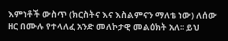እምነቶች ውስጥ (ክርስትና እና እስልምናን ማለቴ ነው) ለሰው ዘር በሙሉ የተላለፈ አንድ መለኮታዊ መልዕክት አለ፡፡ ይህ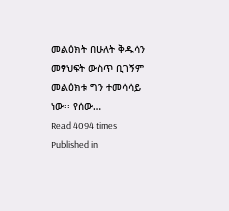መልዕክት በሁለት ቅዱሳን መፃህፍት ውስጥ ቢገኝም መልዕክቱ ግን ተመሳሳይ ነው፡፡ የሰው…
Read 4094 times
Published in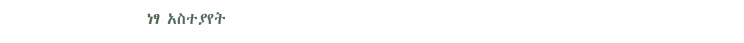ነፃ አስተያየት